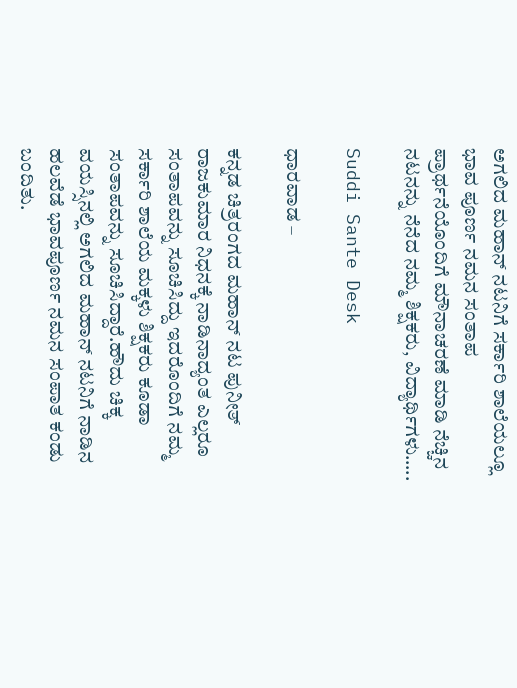ಅಗಲಿದ ಮಹಾನ್ ನಟನಿಗೆ ಸರ್ಕಾರಿ ಶಾಲೆಯಲ್ಲೂ ಭಾವ ಪೂರ್ಣ ನಮನ ಸಂತಾಪ ಪ್ರಾರ್ಥನೆಯೊಂದಿಗೆ ಮೌನಾಚರಣೆ ಮಾಡಿ ನೆಚ್ಚಿನ ನಟನನ್ನು ನೆನೆದ ನಮ್ಮ ಶಿಕ್ಷಕರು, ವಿದ್ಯಾರ್ಥಿಗಳು…..

Suddi Sante Desk

ಧಾರವಾಡ –

ಕನ್ನಡ ಚಿತ್ರರಂಗದ ಮಹಾನ್ ನಟ ಪುನೀತ್ ರಾಜಕುಮಾರ ನಿಧನಕ್ಕೆ ನಾಡಿನಾದ್ಯಂತ ಎಲ್ಲರೂ ಸಂತಾಪವನ್ನು ಸೂಚಿಸಿದ್ದು ಇದರೊಂದಿಗೆ ನಮ್ಮ ಸರ್ಕಾರಿ ಶಾಲೆಯ ಮಕ್ಕಳು ಶಿಕ್ಷಕರು ಕೂಡಾ ಸಂತಾಪವನ್ನು ಸೂಚಿಸಿದ್ದಾರೆ.ಹೌದು ಚಿಕ್ಕ ವಯಸ್ಸಿನಲ್ಲಿ ಅಗಲಿದ ಮಹಾನ್ ನಟನಿಗೆ ನಾಡಿನ ಹಲವೆಡೆ ಭಾವಪೂರ್ಣ ನಮನ ಸಂಪಾತ ಕಂಡು ಬಂದಿತು.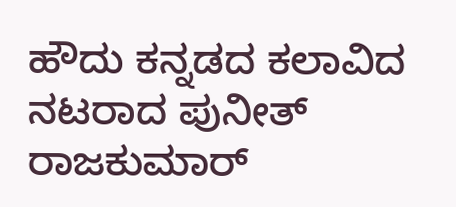ಹೌದು ಕನ್ನಡದ ಕಲಾವಿದ ನಟರಾದ ಪುನೀತ್ ರಾಜಕುಮಾರ್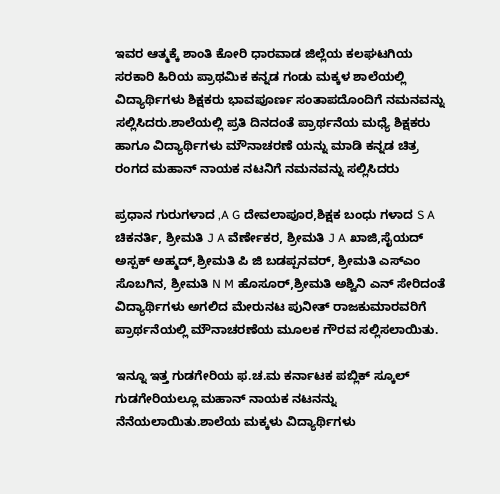ಇವರ ಆತ್ಮಕ್ಕೆ ಶಾಂತಿ ಕೋರಿ ಧಾರವಾಡ ಜಿಲ್ಲೆಯ ಕಲಘಟಗಿಯ ಸರಕಾರಿ ಹಿರಿಯ ಪ್ರಾಥಮಿಕ ಕನ್ನಡ ಗಂಡು ಮಕ್ಕಳ ಶಾಲೆಯಲ್ಲಿ ವಿದ್ಯಾರ್ಥಿಗಳು ಶಿಕ್ಷಕರು ಭಾವಪೂರ್ಣ ಸಂತಾಪದೊಂದಿಗೆ ನಮನವನ್ನು ಸಲ್ಲಿಸಿದರು.ಶಾಲೆಯಲ್ಲಿ ಪ್ರತಿ ದಿನದಂತೆ ಪ್ರಾರ್ಥನೆಯ ಮಧ್ಯೆ ಶಿಕ್ಷಕರು ಹಾಗೂ ವಿದ್ಯಾರ್ಥಿಗಳು ಮೌನಾಚರಣೆ ಯನ್ನು ಮಾಡಿ ಕನ್ನಡ ಚಿತ್ರ ರಂಗದ ಮಹಾನ್ ನಾಯಕ ನಟನಿಗೆ ನಮನವನ್ನು ಸಲ್ಲಿಸಿದರು

ಪ್ರಧಾನ ಗುರುಗಳಾದ ,A G ದೇವಲಾಪೂರ,ಶಿಕ್ಷಕ ಬಂಧು ಗಳಾದ S A ಚಿಕನರ್ತಿ, ಶ್ರೀಮತಿ J A ವೆರ್ಣೇಕರ, ಶ್ರೀಮತಿ J A ಖಾಜಿ,ಸೈಯದ್ ಅಸ್ಪಕ್ ಅಹ್ಮದ್,ಶ್ರೀಮತಿ ಪಿ ಜಿ ಬಡಪ್ಪನವರ್, ಶ್ರೀಮತಿ ಎಸ್ಎಂ ಸೊಬಗಿನ, ಶ್ರೀಮತಿ N M ಹೊಸೂರ್,ಶ್ರೀಮತಿ ಅಶ್ವಿನಿ ಎನ್ ಸೇರಿದಂತೆ ವಿದ್ಯಾರ್ಥಿಗಳು ಅಗಲಿದ ಮೇರುನಟ ಪುನೀತ್ ರಾಜಕುಮಾರವರಿಗೆ ಪ್ರಾರ್ಥನೆಯಲ್ಲಿ ಮೌನಾಚರಣೆಯ ಮೂಲಕ ಗೌರವ ಸಲ್ಲಿಸಲಾಯಿತು.

ಇನ್ನೂ ಇತ್ತ ಗುಡಗೇರಿಯ ಫ.ಚ.ಮ ಕರ್ನಾಟಕ ಪಬ್ಲಿಕ್ ಸ್ಕೂಲ್ ಗುಡಗೇರಿಯಲ್ಲೂ ಮಹಾನ್ ನಾಯಕ ನಟನನ್ನು ನೆನೆಯಲಾಯಿತು.ಶಾಲೆಯ ಮಕ್ಕಳು ವಿದ್ಯಾರ್ಥಿಗಳು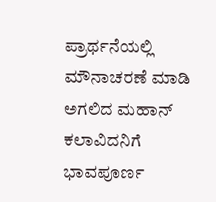ಪ್ರಾರ್ಥನೆಯಲ್ಲಿ ಮೌನಾಚರಣೆ ಮಾಡಿ ಅಗಲಿದ ಮಹಾನ್ ಕಲಾವಿದನಿಗೆ ಭಾವಪೂರ್ಣ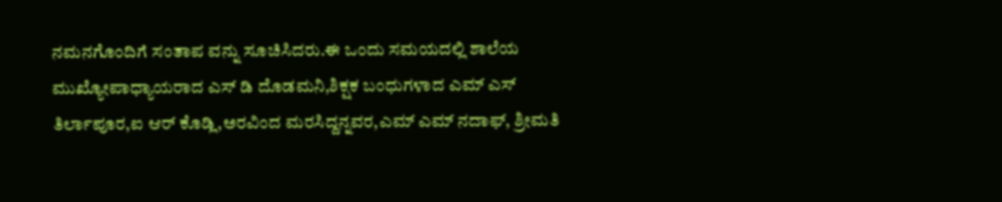ನಮನಗೊಂದಿಗೆ ಸಂತಾಪ ವನ್ನು ಸೂಚಿಸಿದರು.ಈ ಒಂದು ಸಮಯದಲ್ಲಿ ಶಾಲೆಯ ಮುಖ್ಯೋಪಾಧ್ಯಾಯರಾದ ಎಸ್ ಡಿ ದೊಡಮನಿ,ಶಿಕ್ಷಕ ಬಂಧುಗಳಾದ ಎಮ್ ಎಸ್ ತಿರ್ಲಾಪೂರ,ಐ ಆರ್ ಕೊಡ್ಲಿ,ಅರವಿಂದ ಮರಸಿದ್ದನ್ನವರ,ಎಮ್ ಎಮ್ ನದಾಫ್, ಶ್ರೀಮತಿ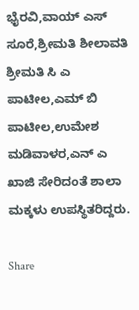ಭೈರವಿ,ವಾಯ್ ಎಸ್ ಸೂರೆ,ಶ್ರೀಮತಿ ಶೀಲಾವತಿ ಶ್ರೀಮತಿ ಸಿ ಎ ಪಾಟೀಲ,ಎಮ್ ಬಿ ಪಾಟೀಲ,ಉಮೇಶ ಮಡಿವಾಳರ,ಎನ್ ಎ ಖಾಜಿ ಸೇರಿದಂತೆ ಶಾಲಾ ಮಕ್ಕಳು ಉಪಸ್ಥಿತರಿದ್ದರು.

Share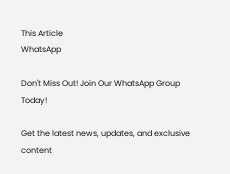This Article
WhatsApp

Don't Miss Out! Join Our WhatsApp Group Today!

Get the latest news, updates, and exclusive content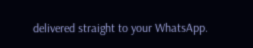delivered straight to your WhatsApp.